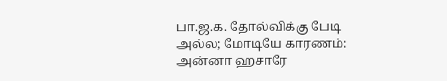பா.ஜ.க. தோல்விக்கு பேடி அல்ல; மோடியே காரணம்: அன்னா ஹசாரே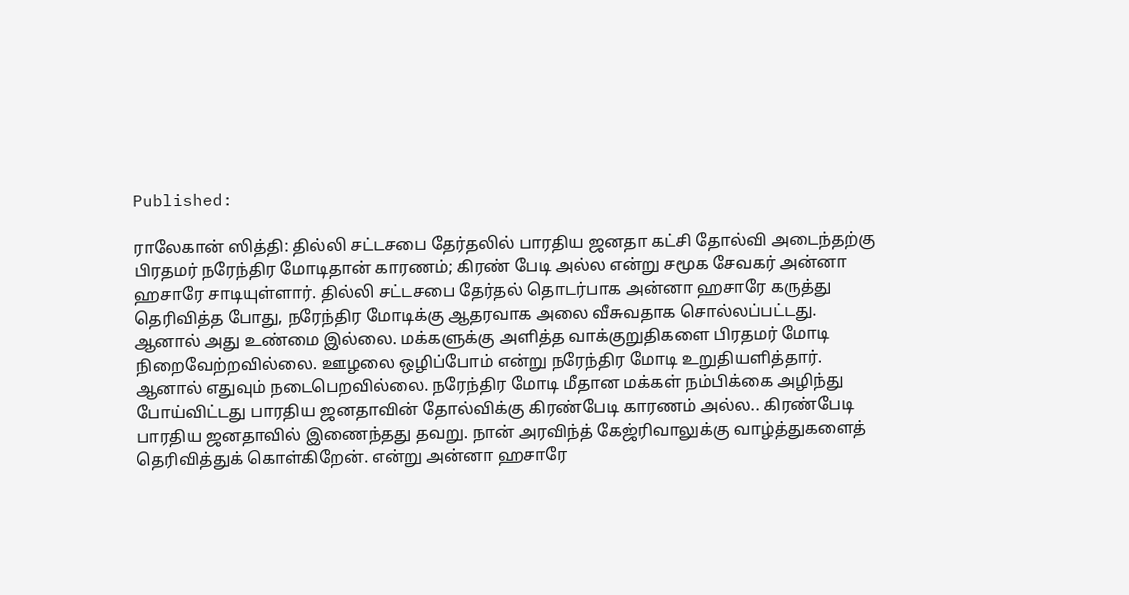Published:

ராலேகான் ஸித்தி: தில்லி சட்டசபை தேர்தலில் பாரதிய ஜனதா கட்சி தோல்வி அடைந்தற்கு பிரதமர் நரேந்திர மோடிதான் காரணம்; கிரண் பேடி அல்ல என்று சமூக சேவகர் அன்னா ஹசாரே சாடியுள்ளார். தில்லி சட்டசபை தேர்தல் தொடர்பாக அன்னா ஹசாரே கருத்து தெரிவித்த போது, நரேந்திர மோடிக்கு ஆதரவாக அலை வீசுவதாக சொல்லப்பட்டது. ஆனால் அது உண்மை இல்லை. மக்களுக்கு அளித்த வாக்குறுதிகளை பிரதமர் மோடி நிறைவேற்றவில்லை. ஊழலை ஒழிப்போம் என்று நரேந்திர மோடி உறுதியளித்தார். ஆனால் எதுவும் நடைபெறவில்லை. நரேந்திர மோடி மீதான மக்கள் நம்பிக்கை அழிந்து போய்விட்டது பாரதிய ஜனதாவின் தோல்விக்கு கிரண்பேடி காரணம் அல்ல.. கிரண்பேடி பாரதிய ஜனதாவில் இணைந்தது தவறு. நான் அரவிந்த் கேஜ்ரிவாலுக்கு வாழ்த்துகளைத் தெரிவித்துக் கொள்கிறேன். என்று அன்னா ஹசாரே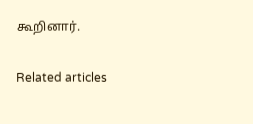கூறினார்.

Related articles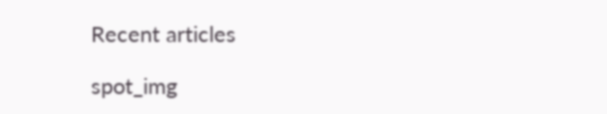Recent articles

spot_img